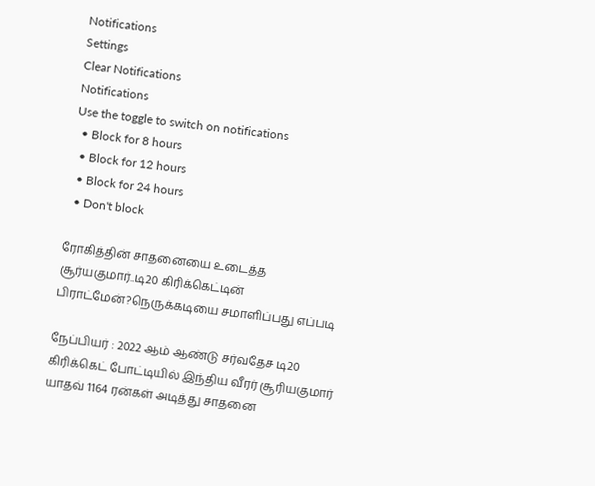Notifications
Settings
Clear Notifications
Notifications
Use the toggle to switch on notifications
  • Block for 8 hours
  • Block for 12 hours
  • Block for 24 hours
  • Don't block

ரோகித்தின் சாதனையை உடைத்த சூர்யகுமார்..டி20 கிரிக்கெட்டின் பிராட்மேன்?நெருக்கடியை சமாளிப்பது எப்படி

நேப்பியர் : 2022 ஆம் ஆண்டு சர்வதேச டி20 கிரிக்கெட் போட்டியில் இந்திய வீரர் சூரியகுமார் யாதவ் 1164 ரன்கள் அடித்து சாதனை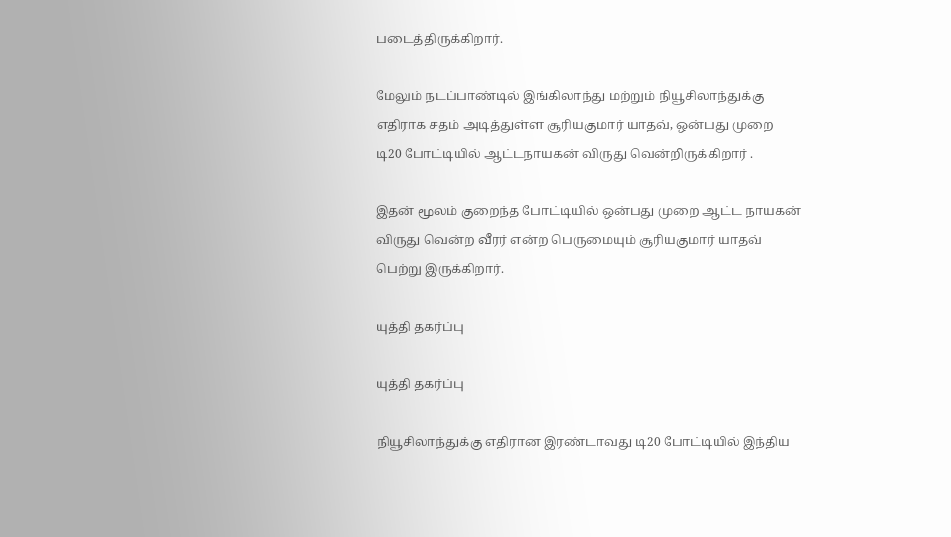படைத்திருக்கிறார்.

மேலும் நடப்பாண்டில் இங்கிலாந்து மற்றும் நியூசிலாந்துக்கு எதிராக சதம் அடித்துள்ள சூரியகுமார் யாதவ், ஒன்பது முறை டி20 போட்டியில் ஆட்டநாயகன் விருது வென்றிருக்கிறார் .

இதன் மூலம் குறைந்த போட்டியில் ஒன்பது முறை ஆட்ட நாயகன் விருது வென்ற வீரர் என்ற பெருமையும் சூரியகுமார் யாதவ் பெற்று இருக்கிறார்.

யுத்தி தகர்ப்பு

யுத்தி தகர்ப்பு

நியூசிலாந்துக்கு எதிரான இரண்டாவது டி20 போட்டியில் இந்திய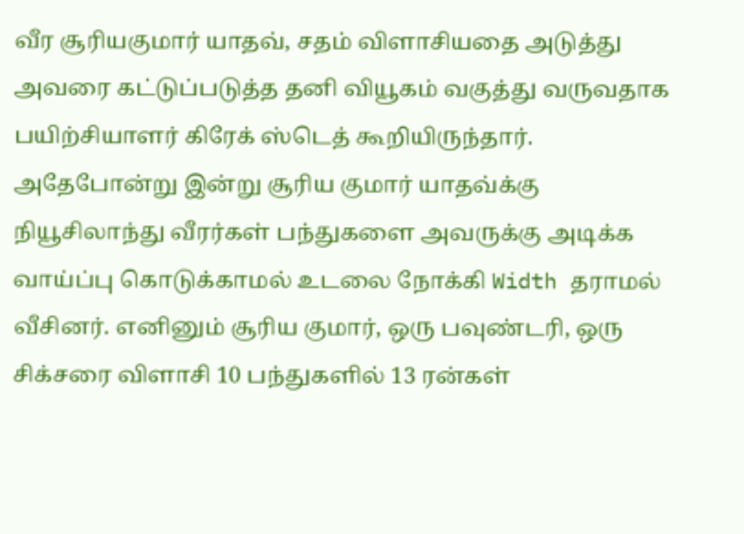வீர சூரியகுமார் யாதவ், சதம் விளாசியதை அடுத்து அவரை கட்டுப்படுத்த தனி வியூகம் வகுத்து வருவதாக பயிற்சியாளர் கிரேக் ஸ்டெத் கூறியிருந்தார். அதேபோன்று இன்று சூரிய குமார் யாதவ்க்கு நியூசிலாந்து வீரர்கள் பந்துகளை அவருக்கு அடிக்க வாய்ப்பு கொடுக்காமல் உடலை நோக்கி Width தராமல் வீசினர். எனினும் சூரிய குமார், ஒரு பவுண்டரி, ஒரு சிக்சரை விளாசி 10 பந்துகளில் 13 ரன்கள்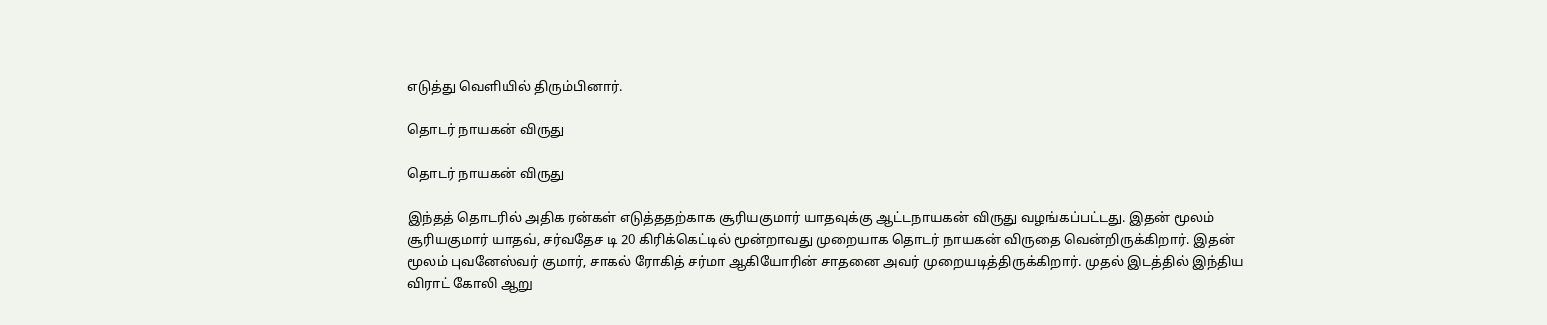எடுத்து வெளியில் திரும்பினார்.

தொடர் நாயகன் விருது

தொடர் நாயகன் விருது

இந்தத் தொடரில் அதிக ரன்கள் எடுத்ததற்காக சூரியகுமார் யாதவுக்கு ஆட்டநாயகன் விருது வழங்கப்பட்டது. இதன் மூலம் சூரியகுமார் யாதவ், சர்வதேச டி 20 கிரிக்கெட்டில் மூன்றாவது முறையாக தொடர் நாயகன் விருதை வென்றிருக்கிறார். இதன் மூலம் புவனேஸ்வர் குமார், சாகல் ரோகித் சர்மா ஆகியோரின் சாதனை அவர் முறையடித்திருக்கிறார். முதல் இடத்தில் இந்திய விராட் கோலி ஆறு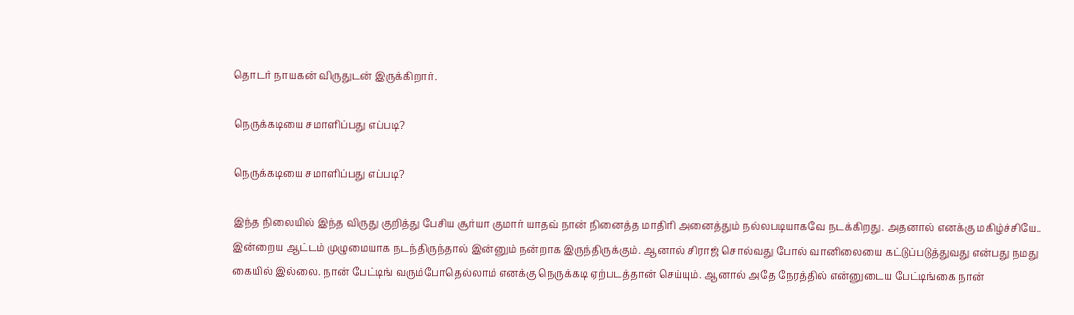தொடர் நாயகன் விருதுடன் இருக்கிறார்.

நெருக்கடியை சமாளிப்பது எப்படி?

நெருக்கடியை சமாளிப்பது எப்படி?

இந்த நிலையில் இந்த விருது குறித்து பேசிய சூர்யா குமார் யாதவ் நான் நினைத்த மாதிரி அனைத்தும் நல்லபடியாகவே நடக்கிறது. அதனால் எனக்கு மகிழ்ச்சியே.. இன்றைய ஆட்டம் முழுமையாக நடந்திருந்தால் இன்னும் நன்றாக இருந்திருக்கும். ஆனால் சிராஜ் சொல்வது போல் வானிலையை கட்டுப்படுத்துவது என்பது நமது கையில் இல்லை. நான் பேட்டிங் வரும்போதெல்லாம் எனக்கு நெருக்கடி ஏற்படத்தான் செய்யும். ஆனால் அதே நேரத்தில் என்னுடைய பேட்டிங்கை நான்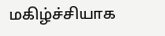மகிழ்ச்சியாக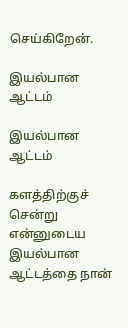செய்கிறேன்.

இயல்பான ஆட்டம்

இயல்பான ஆட்டம்

களத்திற்குச் சென்று என்னுடைய இயல்பான ஆட்டத்தை நான்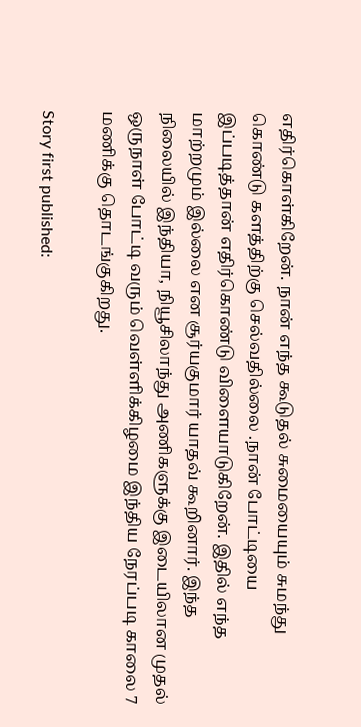எதிர்கொள்கிறேன். நான் எந்த கூடுதல் சுமையையும் சுமந்து கொண்டு களத்திற்கு செல்வதில்லை .நான் போட்டியை இப்படித்தான் எதிர்கொண்டு விளையாடுகிறேன். இதில் எந்த மாற்றமும் இல்லை என சூர்யகுமார் யாதவ் கூறினார். இந்த நிலையில் இந்தியா, நியூசிலாந்து அணிகளுக்கு இடையிலான முதல் ஒருநாள் போட்டி வரும் வெள்ளிக்கிழமை இந்திய நேரப்படி காலை 7 மணிக்கு தொடங்குகிறது.

Story first published: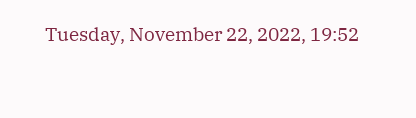Tuesday, November 22, 2022, 19:52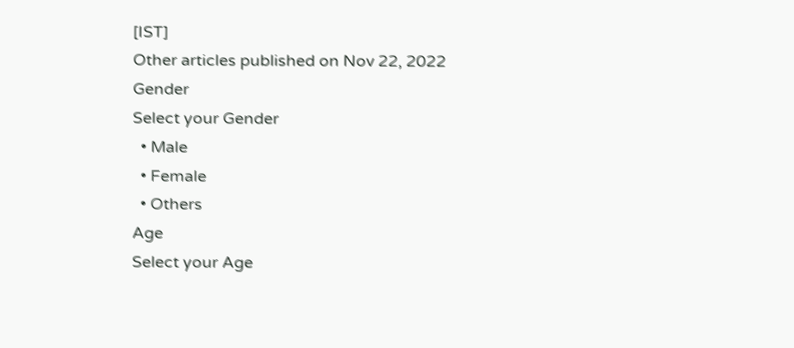[IST]
Other articles published on Nov 22, 2022
Gender
Select your Gender
  • Male
  • Female
  • Others
Age
Select your Age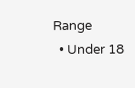Range
  • Under 18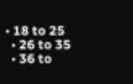• 18 to 25
  • 26 to 35
  • 36 to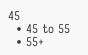45
  • 45 to 55
  • 55+